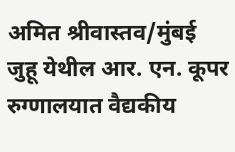अमित श्रीवास्तव/मुंबई
जुहू येथील आर. एन. कूपर रुग्णालयात वैद्यकीय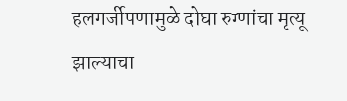हलगर्जीपणामुळे दोघा रुग्णांचा मृत्यू झाल्याचा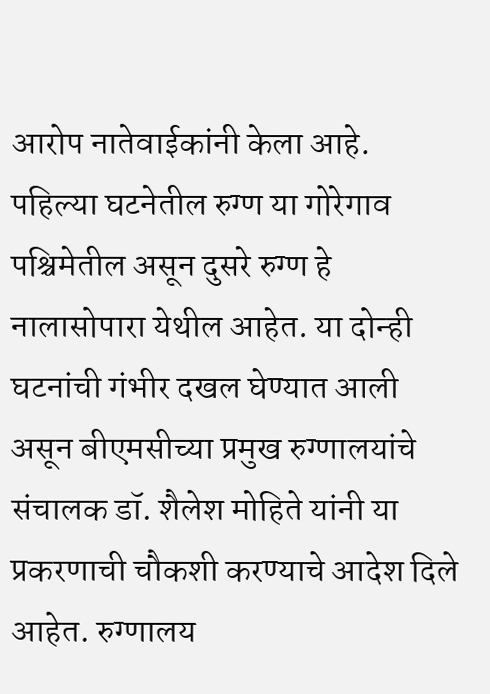आरोप नातेवाईकांनी केला आहे. पहिल्या घटनेतील रुग्ण या गोरेगाव पश्चिमेतील असून दुसरे रुग्ण हे नालासोपारा येथील आहेत. या दोन्ही घटनांची गंभीर दखल घेण्यात आली असून बीएमसीच्या प्रमुख रुग्णालयांचे संचालक डॉ. शैलेश मोहिते यांनी या प्रकरणाची चौकशी करण्याचे आदेश दिले आहेत. रुग्णालय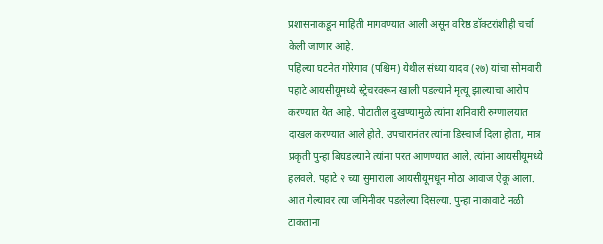प्रशासनाकडून माहिती मागवण्यात आली असून वरिष्ठ डॉक्टरांशीही चर्चा केली जाणार आहे.
पहिल्या घटनेत गोरेगाव (पश्चिम) येथील संध्या यादव (२७) यांचा सोमवारी पहाटे आयसीयूमध्ये स्ट्रेचरवरून खाली पडल्याने मृत्यू झाल्याचा आरोप करण्यात येत आहे. पोटातील दुखण्यामुळे त्यांना शनिवारी रुग्णालयात दाखल करण्यात आले होते. उपचारानंतर त्यांना डिस्चार्ज दिला होता, मात्र प्रकृती पुन्हा बिघडल्याने त्यांना परत आणण्यात आले. त्यांना आयसीयूमध्ये हलवले. पहाटे २ च्या सुमाराला आयसीयूमधून मोठा आवाज ऐकू आला. आत गेल्यावर त्या जमिनीवर पडलेल्या दिसल्या. पुन्हा नाकावाटे नळी टाकताना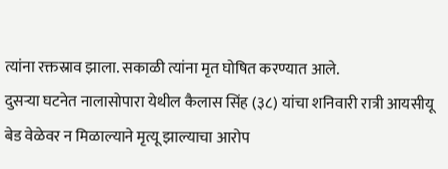त्यांना रक्तस्राव झाला. सकाळी त्यांना मृत घोषित करण्यात आले.
दुसऱ्या घटनेत नालासोपारा येथील कैलास सिंह (३८) यांचा शनिवारी रात्री आयसीयू बेड वेळेवर न मिळाल्याने मृत्यू झाल्याचा आरोप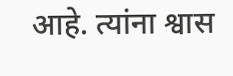आहे. त्यांना श्वास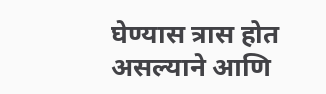घेण्यास त्रास होत असल्याने आणि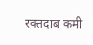रक्तदाब कमी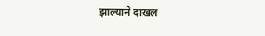झाल्याने दाखल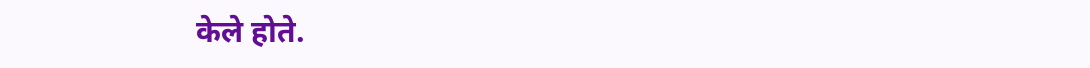केले होते.